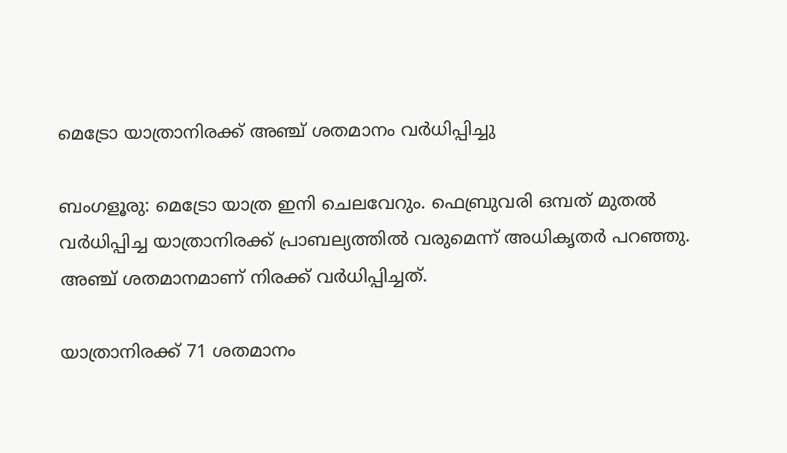മെട്രോ യാത്രാനിരക്ക് അഞ്ച് ശതമാനം വര്‍ധിപ്പിച്ചു

ബംഗളൂരു: മെട്രോ യാത്ര ഇനി ചെലവേറും. ഫെബ്രുവരി ഒമ്പത് മുതല്‍ വര്‍ധിപ്പിച്ച യാത്രാനിരക്ക് പ്രാബല്യത്തില്‍ വരുമെന്ന് അധികൃതര്‍ പറഞ്ഞു. അഞ്ച് ശതമാനമാണ് നിരക്ക് വര്‍ധിപ്പിച്ചത്.

യാത്രാനിരക്ക് 71 ശതമാനം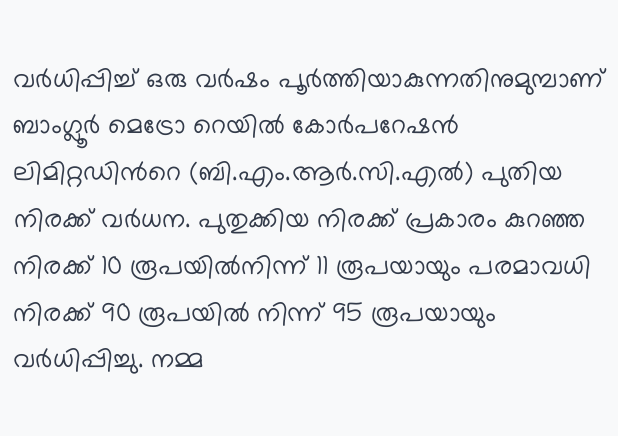വര്‍ധിപ്പിച്ച് ഒരു വര്‍ഷം പൂര്‍ത്തിയാകുന്നതിനുമുമ്പാണ് ബാംഗ്ലൂർ മെട്രോ റെയിൽ കോർപറേഷൻ ലിമിറ്റഡിന്‍റെ (ബി.എം.ആർ.സി.എൽ) പുതിയ നിരക്ക് വര്‍ധന. പുതുക്കിയ നിരക്ക് പ്രകാരം കുറഞ്ഞ നിരക്ക് 10 രൂപയില്‍നിന്ന് 11 രൂപയായും പരമാവധി നിരക്ക് 90 രൂപയിൽ നിന്ന് 95 രൂപയായും വർധിപ്പിച്ചു. നമ്മ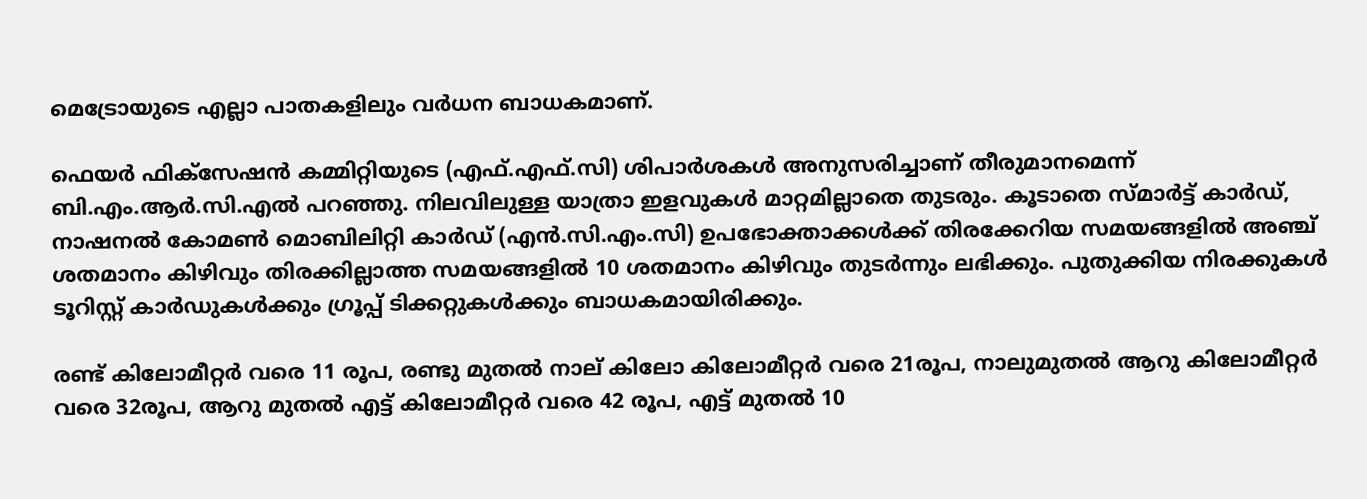മെട്രോയുടെ എല്ലാ പാതകളിലും വർധന ബാധകമാണ്.

ഫെയർ ഫിക്സേഷൻ കമ്മിറ്റിയുടെ (എഫ്.എഫ്‌.സി) ശിപാർശകൾ അനുസരിച്ചാണ് തീരുമാനമെന്ന് ബി.എം.ആർ.സി.എൽ പറഞ്ഞു. നിലവിലുള്ള യാത്രാ ഇളവുകൾ മാറ്റമില്ലാതെ തുടരും. കൂടാതെ സ്മാർട്ട് കാർഡ്, നാഷനൽ കോമൺ മൊബിലിറ്റി കാർഡ് (എൻ.സി.എം.സി) ഉപഭോക്താക്കള്‍ക്ക് തിരക്കേറിയ സമയങ്ങളിൽ അഞ്ച് ശതമാനം കിഴിവും തിരക്കില്ലാത്ത സമയങ്ങളിൽ 10 ശതമാനം കിഴിവും തുടർന്നും ലഭിക്കും. പുതുക്കിയ നിരക്കുകൾ ടൂറിസ്റ്റ് കാർഡുകൾക്കും ഗ്രൂപ്പ് ടിക്കറ്റുകൾക്കും ബാധകമായിരിക്കും.

രണ്ട് കിലോമീറ്റര്‍ വരെ 11 രൂപ, രണ്ടു മുതല്‍ നാല് കിലോ കിലോമീറ്റര്‍ വരെ 21രൂപ, നാലുമുതല്‍ ആറു കിലോമീറ്റര്‍ വരെ 32രൂപ, ആറു മുതല്‍ എട്ട് കിലോമീറ്റര്‍ വരെ 42 രൂപ, എട്ട് മുതല്‍ 10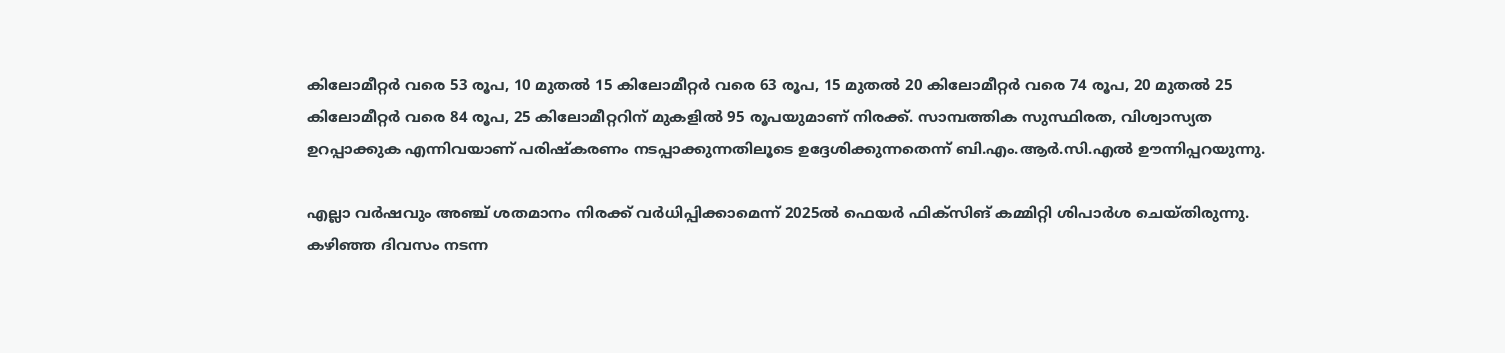കിലോമീറ്റര്‍ വരെ 53 രൂപ, 10 മുതല്‍ 15 കിലോമീറ്റര്‍ വരെ 63 രൂപ, 15 മുതല്‍ 20 കിലോമീറ്റര്‍ വരെ 74 രൂപ, 20 മുതല്‍ 25 കിലോമീറ്റര്‍ വരെ 84 രൂപ, 25 കിലോമീറ്ററിന് മുകളില്‍ 95 രൂപയുമാണ് നിരക്ക്. സാമ്പത്തിക സുസ്ഥിരത, വിശ്വാസ്യത ഉറപ്പാക്കുക എന്നിവയാണ് പരിഷ്കരണം നടപ്പാക്കുന്നതിലൂടെ ഉദ്ദേശിക്കുന്നതെന്ന് ബി.എം.ആർ.സി.എൽ ഊന്നിപ്പറയുന്നു.

എല്ലാ വര്‍ഷവും അഞ്ച് ശതമാനം നിരക്ക് വര്‍ധിപ്പിക്കാമെന്ന് 2025ല്‍ ഫെയര്‍ ഫിക്സിങ് കമ്മിറ്റി ശിപാര്‍ശ ചെയ്തിരുന്നു. കഴിഞ്ഞ ദിവസം നടന്ന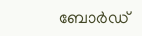ബോര്‍ഡ്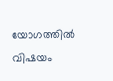യോഗത്തില്‍ വിഷയം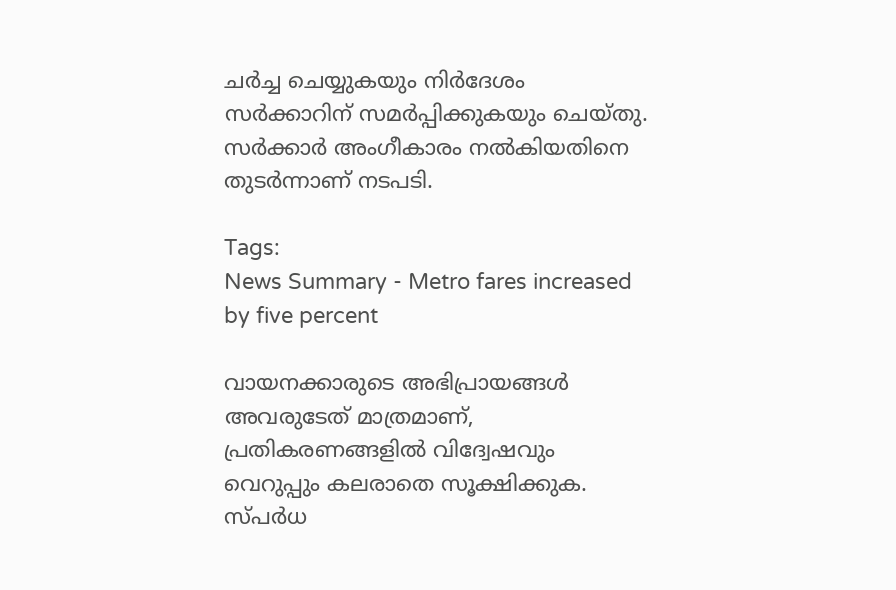ചര്‍ച്ച ചെയ്യുകയും നിര്‍ദേശം സര്‍ക്കാറിന് സമര്‍പ്പിക്കുകയും ചെയ്തു. സര്‍ക്കാര്‍ അംഗീകാരം നല്‍കിയതിനെ തുടര്‍ന്നാണ് നടപടി.

Tags:
News Summary - Metro fares increased by five percent

വായനക്കാരുടെ അഭിപ്രായങ്ങള്‍ അവരുടേത് മാത്രമാണ്, പ്രതികരണങ്ങളിൽ വിദ്വേഷവും വെറുപ്പും കലരാതെ സൂക്ഷിക്കുക. സ്പർധ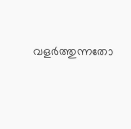വളർത്തുന്നതോ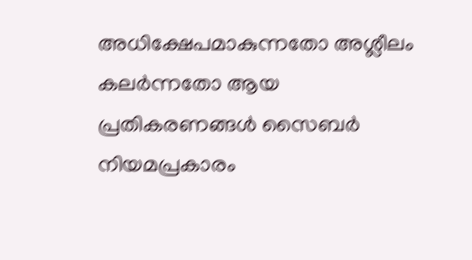അധിക്ഷേപമാകുന്നതോ അശ്ലീലം കലർന്നതോ ആയ പ്രതികരണങ്ങൾ സൈബർ നിയമപ്രകാരം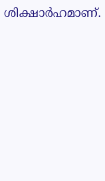ശിക്ഷാർഹമാണ്.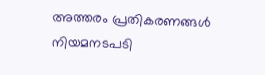അത്തരം പ്രതികരണങ്ങൾ നിയമനടപടി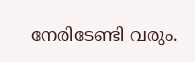നേരിടേണ്ടി വരും.